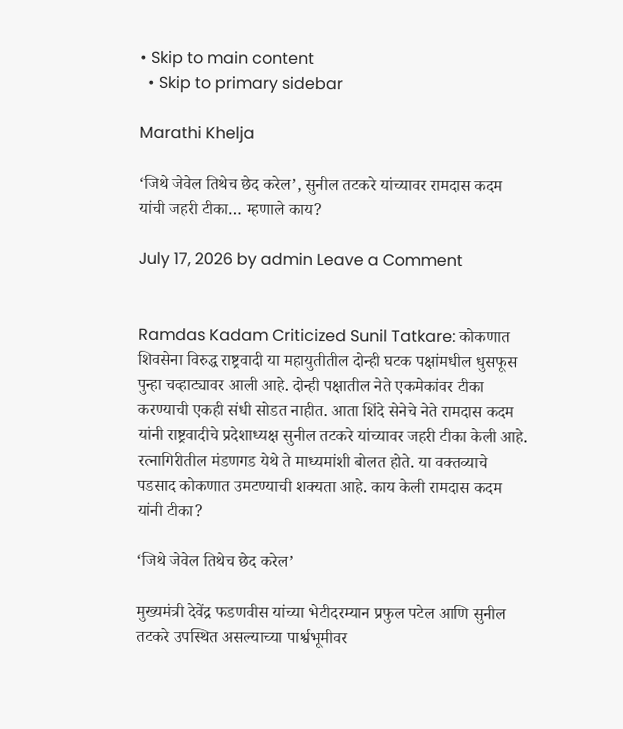• Skip to main content
  • Skip to primary sidebar

Marathi Khelja

‘जिथे जेवेल तिथेच छेद करेल’, सुनील तटकरे यांच्यावर रामदास कदम यांची जहरी टीका… म्हणाले काय?

July 17, 2026 by admin Leave a Comment


Ramdas Kadam Criticized Sunil Tatkare: कोकणात शिवसेना विरुद्ध राष्ट्रवादी या महायुतीतील दोन्ही घटक पक्षांमधील धुसफूस पुन्हा चव्हाट्यावर आली आहे. दोन्ही पक्षातील नेते एकमेकांवर टीका करण्याची एकही संधी सोडत नाहीत. आता शिंदे सेनेचे नेते रामदास कदम यांनी राष्ट्रवादीचे प्रदेशाध्यक्ष सुनील तटकरे यांच्यावर जहरी टीका केली आहे. रत्नागिरीतील मंडणगड येथे ते माध्यमांशी बोलत होते. या वक्तव्याचे पडसाद कोकणात उमटण्याची शक्यता आहे. काय केली रामदास कदम यांनी टीका?

‘जिथे जेवेल तिथेच छेद करेल’

मुख्यमंत्री देवेंद्र फडणवीस यांच्या भेटीदरम्यान प्रफुल पटेल आणि सुनील तटकरे उपस्थित असल्याच्या पार्श्वभूमीवर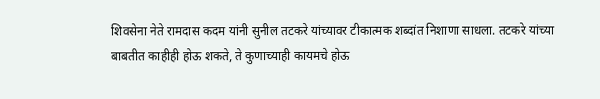शिवसेना नेते रामदास कदम यांनी सुनील तटकरे यांच्यावर टीकात्मक शब्दांत निशाणा साधला. तटकरे यांच्या बाबतीत काहीही होऊ शकते, ते कुणाच्याही कायमचे होऊ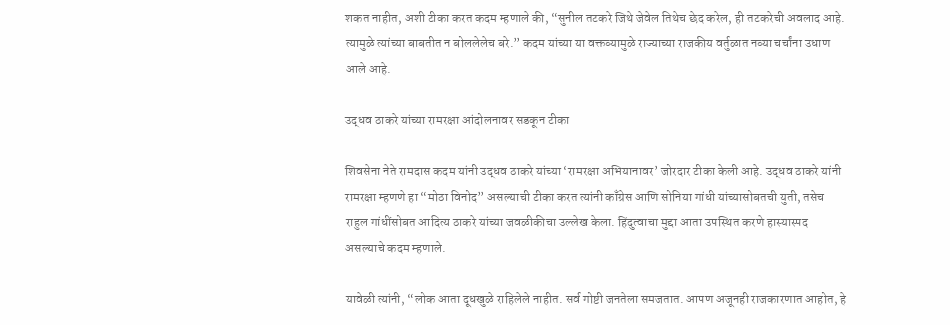शकत नाहीत, अशी टीका करत कदम म्हणाले की, “सुनील तटकरे जिथे जेवेल तिथेच छेद करेल, ही तटकरेची अवलाद आहे. त्यामुळे त्यांच्या बाबतीत न बोललेलेच बरे.” कदम यांच्या या वक्तव्यामुळे राज्याच्या राजकीय वर्तुळात नव्या चर्चांना उधाण आले आहे.

उद्धव ठाकरे यांच्या रामरक्षा आंदोलनावर सडकून टीका

शिवसेना नेते रामदास कदम यांनी उद्धव ठाकरे यांच्या ‘रामरक्षा अभियानावर’ जोरदार टीका केली आहे. उद्धव ठाकरे यांनी रामरक्षा म्हणणे हा “मोठा विनोद” असल्याची टीका करत त्यांनी काँग्रेस आणि सोनिया गांधी यांच्यासोबतची युती, तसेच राहुल गांधींसोबत आदित्य ठाकरे यांच्या जवळीकीचा उल्लेख केला. हिंदुत्वाचा मुद्दा आता उपस्थित करणे हास्यास्पद असल्याचे कदम म्हणाले.

यावेळी त्यांनी, “लोक आता दूधखुळे राहिलेले नाहीत. सर्व गोष्टी जनतेला समजतात. आपण अजूनही राजकारणात आहोत, हे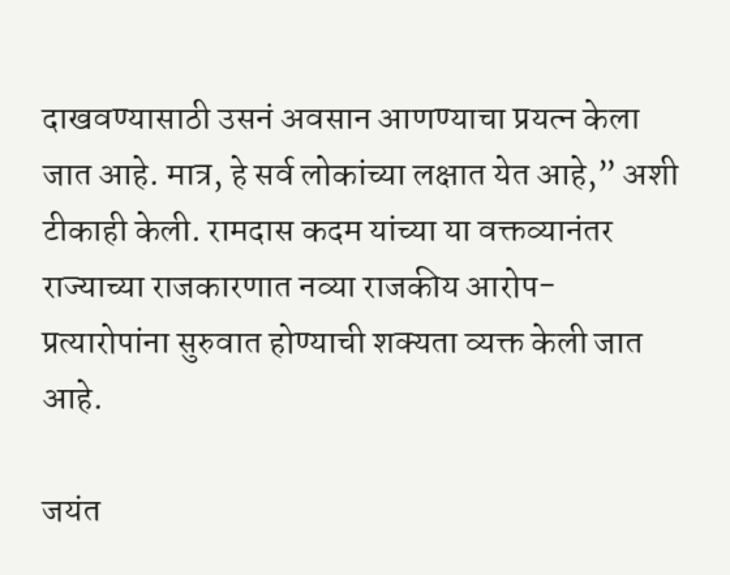दाखवण्यासाठी उसनं अवसान आणण्याचा प्रयत्न केला जात आहे. मात्र, हे सर्व लोकांच्या लक्षात येत आहे,” अशी टीकाही केली. रामदास कदम यांच्या या वक्तव्यानंतर राज्याच्या राजकारणात नव्या राजकीय आरोप-प्रत्यारोपांना सुरुवात होण्याची शक्यता व्यक्त केली जात आहे.

जयंत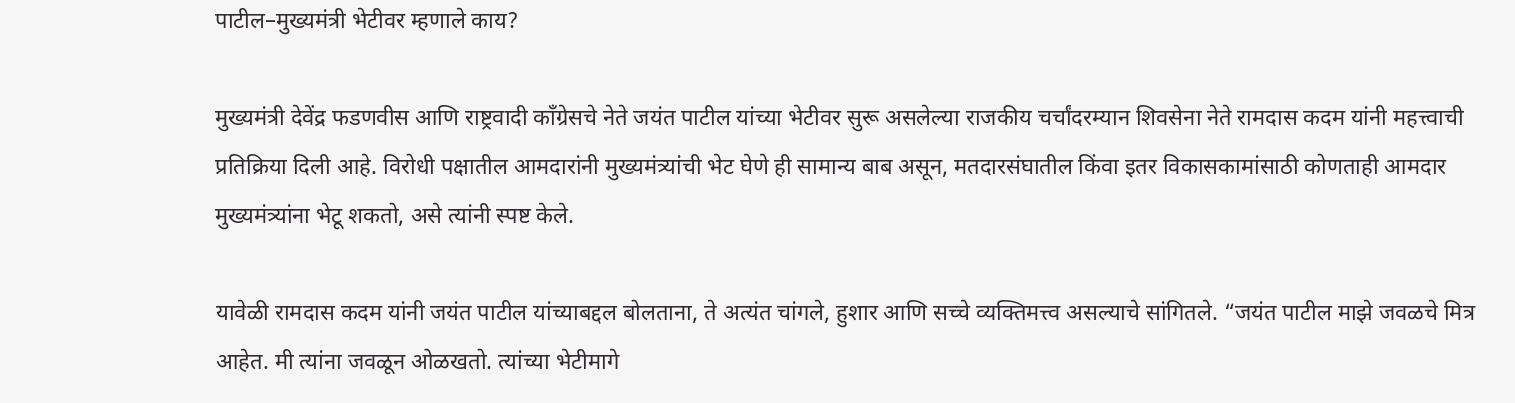पाटील–मुख्यमंत्री भेटीवर म्हणाले काय?

मुख्यमंत्री देवेंद्र फडणवीस आणि राष्ट्रवादी काँग्रेसचे नेते जयंत पाटील यांच्या भेटीवर सुरू असलेल्या राजकीय चर्चांदरम्यान शिवसेना नेते रामदास कदम यांनी महत्त्वाची प्रतिक्रिया दिली आहे. विरोधी पक्षातील आमदारांनी मुख्यमंत्र्यांची भेट घेणे ही सामान्य बाब असून, मतदारसंघातील किंवा इतर विकासकामांसाठी कोणताही आमदार मुख्यमंत्र्यांना भेटू शकतो, असे त्यांनी स्पष्ट केले.

यावेळी रामदास कदम यांनी जयंत पाटील यांच्याबद्दल बोलताना, ते अत्यंत चांगले, हुशार आणि सच्चे व्यक्तिमत्त्व असल्याचे सांगितले. “जयंत पाटील माझे जवळचे मित्र आहेत. मी त्यांना जवळून ओळखतो. त्यांच्या भेटीमागे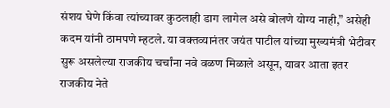संशय घेणे किंवा त्यांच्यावर कुठलाही डाग लागेल असे बोलणे योग्य नाही,” असेही कदम यांनी ठामपणे म्हटले. या वक्तव्यानंतर जयंत पाटील यांच्या मुख्यमंत्री भेटीवर सुरू असलेल्या राजकीय चर्चांना नवे वळण मिळाले असून, यावर आता इतर राजकीय नेते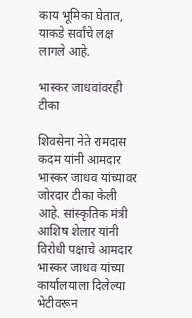काय भूमिका घेतात, याकडे सर्वांचे लक्ष लागले आहे.

भास्कर जाधवांवरही टीका

शिवसेना नेते रामदास कदम यांनी आमदार भास्कर जाधव यांच्यावर जोरदार टीका केली आहे. सांस्कृतिक मंत्री आशिष शेलार यांनी विरोधी पक्षाचे आमदार भास्कर जाधव यांच्या कार्यालयाला दिलेल्या भेटीवरून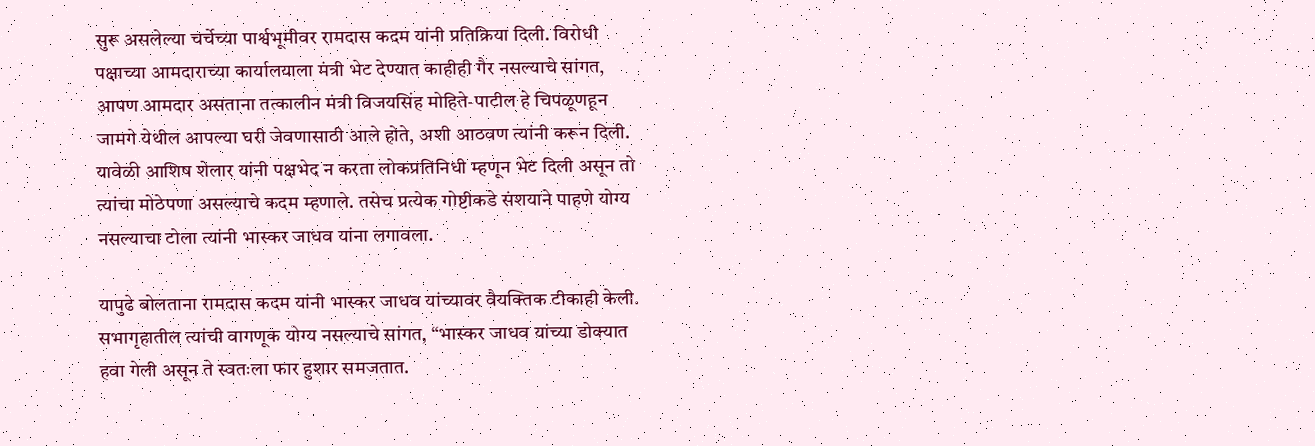सुरू असलेल्या चर्चेच्या पार्श्वभूमीवर रामदास कदम यांनी प्रतिक्रिया दिली. विरोधी पक्षाच्या आमदाराच्या कार्यालयाला मंत्री भेट देण्यात काहीही गैर नसल्याचे सांगत, आपण आमदार असताना तत्कालीन मंत्री विजयसिंह मोहिते-पाटील हे चिपळूणहून जामगे येथील आपल्या घरी जेवणासाठी आले होते, अशी आठवण त्यांनी करून दिली. यावेळी आशिष शेलार यांनी पक्षभेद न करता लोकप्रतिनिधी म्हणून भेट दिली असून तो त्यांचा मोठेपणा असल्याचे कदम म्हणाले. तसेच प्रत्येक गोष्टीकडे संशयाने पाहणे योग्य नसल्याचा टोला त्यांनी भास्कर जाधव यांना लगावला.

यापुढे बोलताना रामदास कदम यांनी भास्कर जाधव यांच्यावर वैयक्तिक टीकाही केली. सभागृहातील त्यांची वागणूक योग्य नसल्याचे सांगत, “भास्कर जाधव यांच्या डोक्यात हवा गेली असून ते स्वतःला फार हुशार समजतात.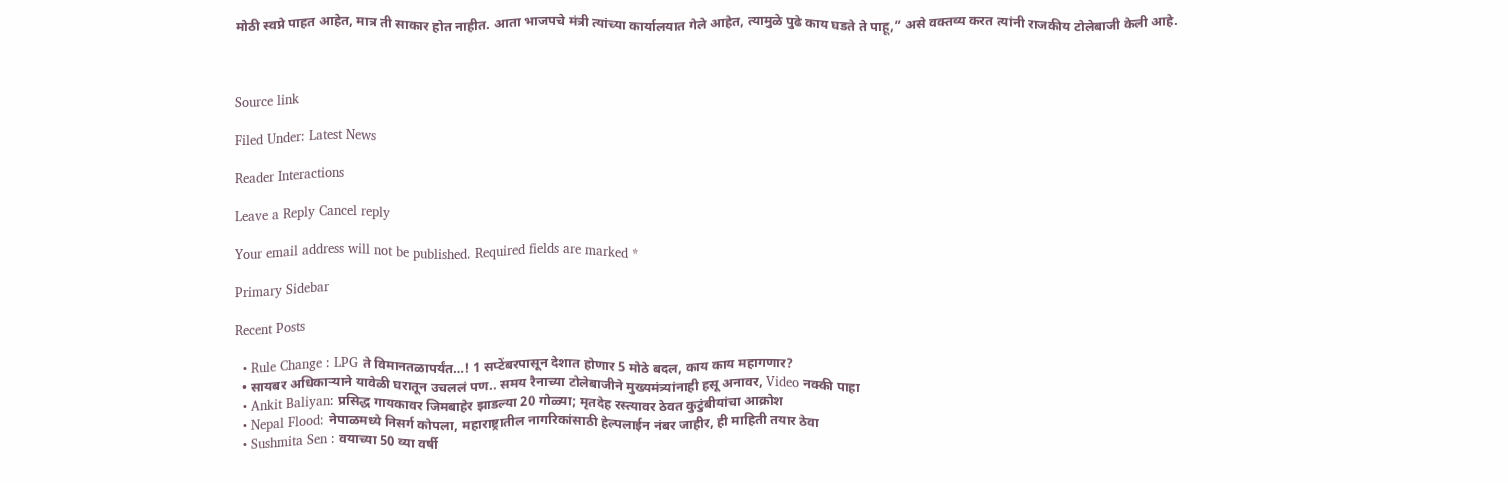मोठी स्वप्ने पाहत आहेत, मात्र ती साकार होत नाहीत. आता भाजपचे मंत्री त्यांच्या कार्यालयात गेले आहेत, त्यामुळे पुढे काय घडते ते पाहू,” असे वक्तव्य करत त्यांनी राजकीय टोलेबाजी केली आहे.



Source link

Filed Under: Latest News

Reader Interactions

Leave a Reply Cancel reply

Your email address will not be published. Required fields are marked *

Primary Sidebar

Recent Posts

  • Rule Change : LPG ते विमानतळापर्यंत…! 1 सप्टेंबरपासून देशात होणार 5 मोठे बदल, काय काय महागणार?
  • सायबर अधिकाऱ्याने यावेळी घरातून उचललं पण.. समय रैनाच्या टोलेबाजीने मुख्यमंत्र्यांनाही हसू अनावर, Video नक्की पाहा
  • Ankit Baliyan: प्रसिद्ध गायकावर जिमबाहेर झाडल्या 20 गोळ्या; मृतदेह रस्त्यावर ठेवत कुटुंबीयांचा आक्रोश
  • Nepal Flood: नेपाळमध्ये निसर्ग कोपला, महाराष्ट्रातील नागरिकांसाठी हेल्पलाईन नंबर जाहीर, ही माहिती तयार ठेवा
  • Sushmita Sen : वयाच्या 50 व्या वर्षी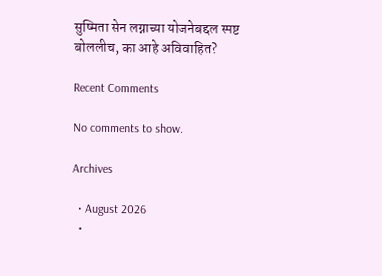सुष्मिता सेन लग्नाच्या योजनेबद्दल स्पष्ट बोललीच, का आहे अविवाहित?

Recent Comments

No comments to show.

Archives

  • August 2026
  •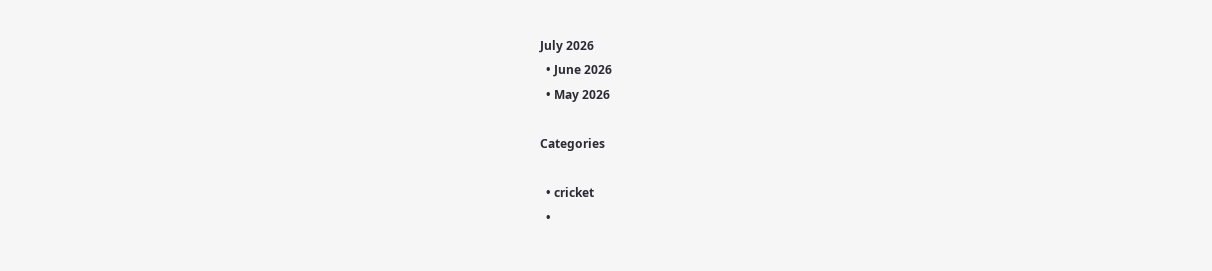July 2026
  • June 2026
  • May 2026

Categories

  • cricket
  •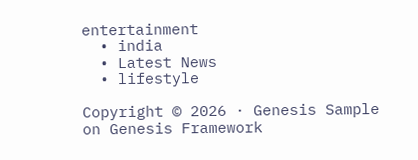entertainment
  • india
  • Latest News
  • lifestyle

Copyright © 2026 · Genesis Sample on Genesis Framework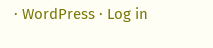· WordPress · Log in